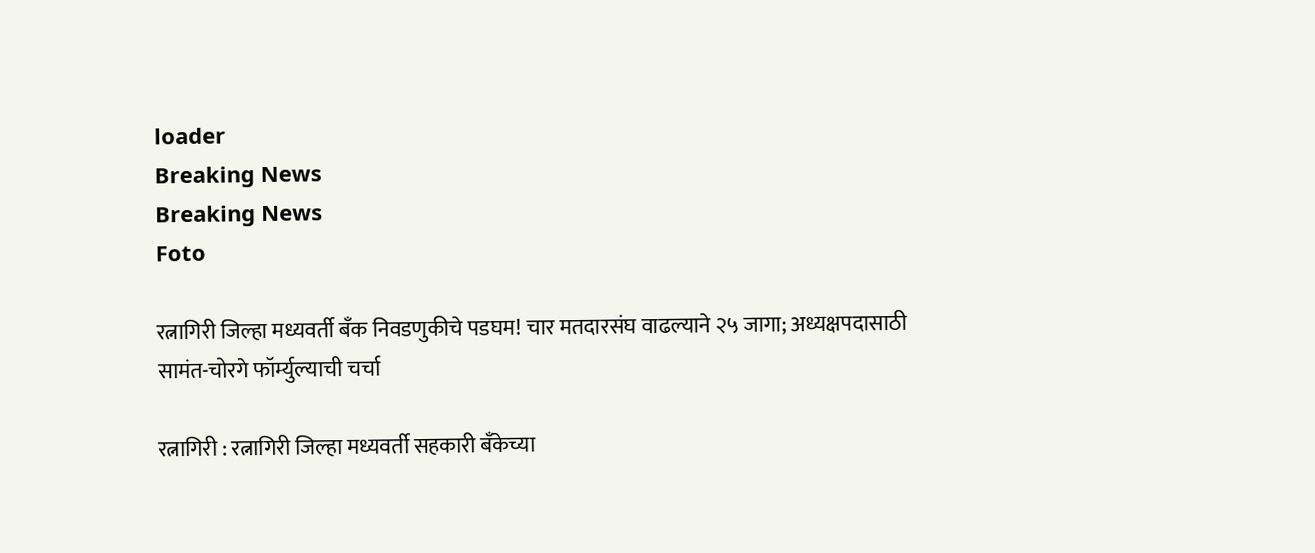loader
Breaking News
Breaking News
Foto

रत्नागिरी जिल्हा मध्यवर्ती बँक निवडणुकीचे पडघम! चार मतदारसंघ वाढल्याने २५ जागा; अध्यक्षपदासाठी सामंत-चोरगे फॉर्म्युल्याची चर्चा

रत्नागिरी : रत्नागिरी जिल्हा मध्यवर्ती सहकारी बँकेच्या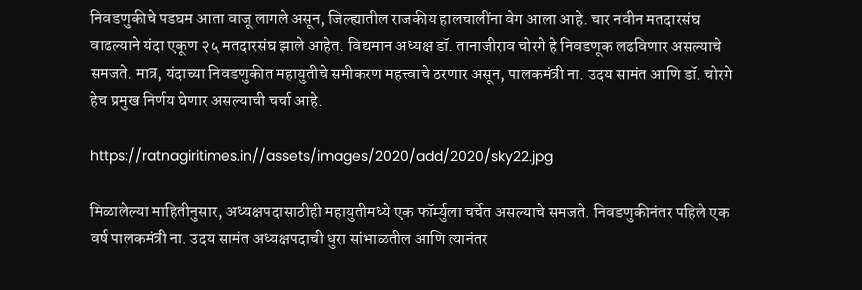निवडणुकीचे पडघम आता वाजू लागले असून, जिल्ह्यातील राजकीय हालचालींना वेग आला आहे. चार नवीन मतदारसंघ वाढल्याने यंदा एकूण २५ मतदारसंघ झाले आहेत. विद्यमान अध्यक्ष डॉ. तानाजीराव चोरगे हे निवडणूक लढविणार असल्याचे समजते. मात्र, यंदाच्या निवडणुकीत महायुतीचे समीकरण महत्त्वाचे ठरणार असून, पालकमंत्री ना. उदय सामंत आणि डॉ. चोरगे हेच प्रमुख निर्णय घेणार असल्याची चर्चा आहे.

https://ratnagiritimes.in//assets/images/2020/add/2020/sky22.jpg

मिळालेल्या माहितीनुसार, अध्यक्षपदासाठीही महायुतीमध्ये एक फॉर्म्युला चर्चेत असल्याचे समजते. निवडणुकीनंतर पहिले एक वर्ष पालकमंत्री ना. उदय सामंत अध्यक्षपदाची धुरा सांभाळतील आणि त्यानंतर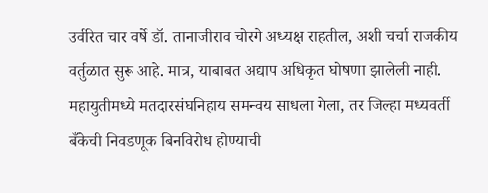उर्वरित चार वर्षे डॉ. तानाजीराव चोरगे अध्यक्ष राहतील, अशी चर्चा राजकीय वर्तुळात सुरू आहे. मात्र, याबाबत अद्याप अधिकृत घोषणा झालेली नाही. महायुतीमध्ये मतदारसंघनिहाय समन्वय साधला गेला, तर जिल्हा मध्यवर्ती बँकेची निवडणूक बिनविरोध होण्याची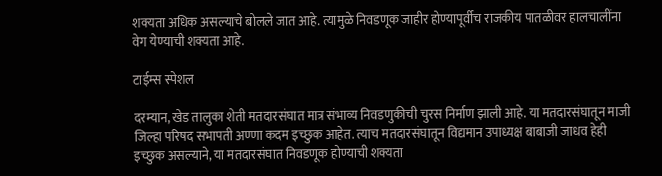शक्यता अधिक असल्याचे बोलले जात आहे. त्यामुळे निवडणूक जाहीर होण्यापूर्वीच राजकीय पातळीवर हालचालींना वेग येण्याची शक्यता आहे.

टाईम्स स्पेशल

दरम्यान, खेड तालुका शेती मतदारसंघात मात्र संभाव्य निवडणुकीची चुरस निर्माण झाली आहे. या मतदारसंघातून माजी जिल्हा परिषद सभापती अण्णा कदम इच्छुक आहेत. त्याच मतदारसंघातून विद्यमान उपाध्यक्ष बाबाजी जाधव हेही इच्छुक असल्याने, या मतदारसंघात निवडणूक होण्याची शक्यता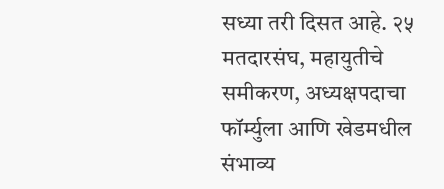सध्या तरी दिसत आहे. २५ मतदारसंघ, महायुतीचे समीकरण, अध्यक्षपदाचा फॉर्म्युला आणि खेडमधील संभाव्य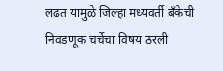लढत यामुळे जिल्हा मध्यवर्ती बँकेची निवडणूक चर्चेचा विषय ठरली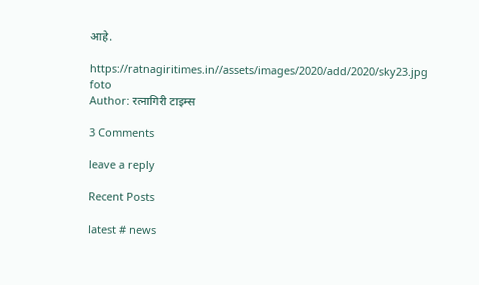आहे.

https://ratnagiritimes.in//assets/images/2020/add/2020/sky23.jpg
foto
Author: रत्नागिरी टाइम्स

3 Comments

leave a reply

Recent Posts

latest # news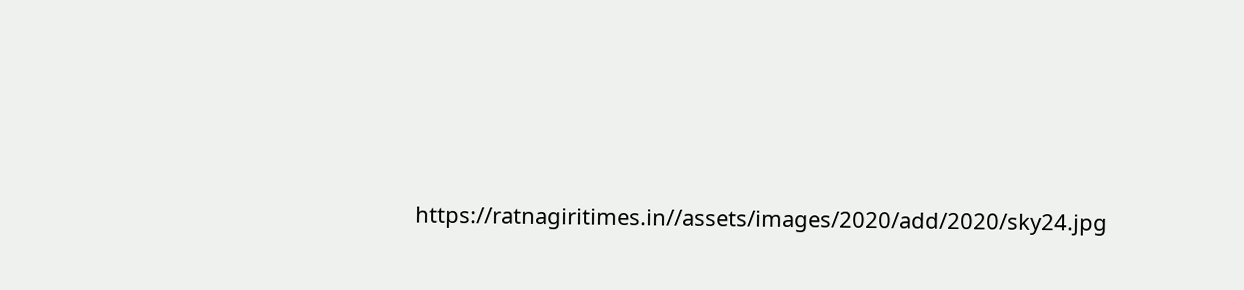https://ratnagiritimes.in//assets/images/2020/add/2020/sky24.jpg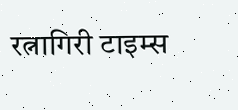रत्नागिरी टाइम्स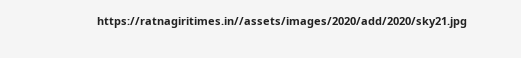https://ratnagiritimes.in//assets/images/2020/add/2020/sky21.jpg